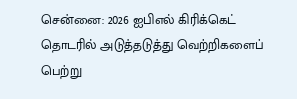சென்னை: 2026 ஐபிஎல் கிரிக்கெட் தொடரில் அடுத்தடுத்து வெற்றிகளைப் பெற்று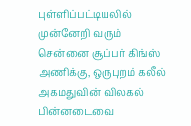புள்ளிப்பட்டியலில் முன்னேறி வரும் சென்னை சூப்பர் கிங்ஸ் அணிக்கு, ஒருபுறம் கலீல் அகமதுவின் விலகல் பின்னடைவை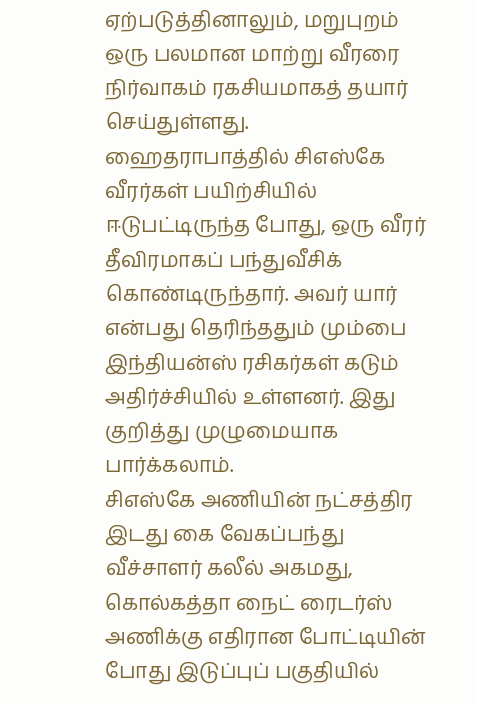ஏற்படுத்தினாலும், மறுபுறம் ஒரு பலமான மாற்று வீரரை நிர்வாகம் ரகசியமாகத் தயார் செய்துள்ளது. ஹைதராபாத்தில் சிஎஸ்கே வீரர்கள் பயிற்சியில் ஈடுபட்டிருந்த போது, ஒரு வீரர் தீவிரமாகப் பந்துவீசிக் கொண்டிருந்தார். அவர் யார் என்பது தெரிந்ததும் மும்பை இந்தியன்ஸ் ரசிகர்கள் கடும் அதிர்ச்சியில் உள்ளனர். இது குறித்து முழுமையாக பார்க்கலாம்.
சிஎஸ்கே அணியின் நட்சத்திர இடது கை வேகப்பந்து வீச்சாளர் கலீல் அகமது, கொல்கத்தா நைட் ரைடர்ஸ் அணிக்கு எதிரான போட்டியின் போது இடுப்புப் பகுதியில்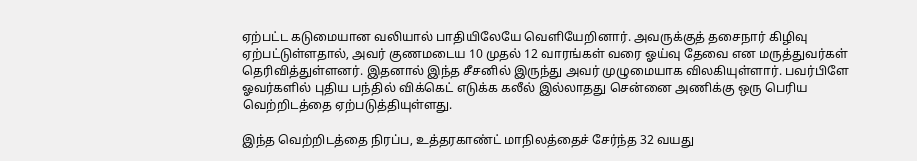ஏற்பட்ட கடுமையான வலியால் பாதியிலேயே வெளியேறினார். அவருக்குத் தசைநார் கிழிவு ஏற்பட்டுள்ளதால், அவர் குணமடைய 10 முதல் 12 வாரங்கள் வரை ஓய்வு தேவை என மருத்துவர்கள் தெரிவித்துள்ளனர். இதனால் இந்த சீசனில் இருந்து அவர் முழுமையாக விலகியுள்ளார். பவர்பிளே ஓவர்களில் புதிய பந்தில் விக்கெட் எடுக்க கலீல் இல்லாதது சென்னை அணிக்கு ஒரு பெரிய வெற்றிடத்தை ஏற்படுத்தியுள்ளது.

இந்த வெற்றிடத்தை நிரப்ப, உத்தரகாண்ட் மாநிலத்தைச் சேர்ந்த 32 வயது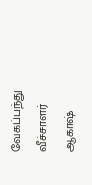வேகப்பந்து வீச்சாளர் ஆகாஷ்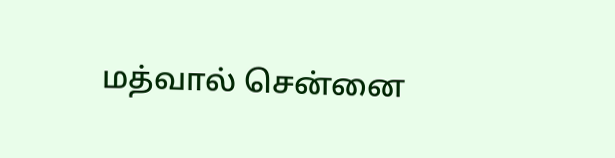மத்வால் சென்னை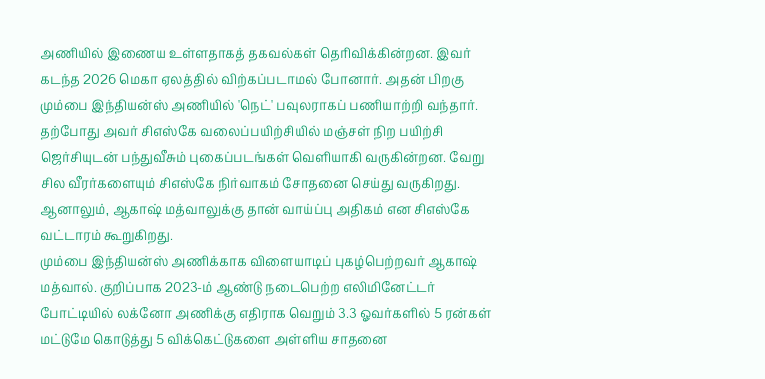அணியில் இணைய உள்ளதாகத் தகவல்கள் தெரிவிக்கின்றன. இவர் கடந்த 2026 மெகா ஏலத்தில் விற்கப்படாமல் போனார். அதன் பிறகு மும்பை இந்தியன்ஸ் அணியில் 'நெட்' பவுலராகப் பணியாற்றி வந்தார். தற்போது அவர் சிஎஸ்கே வலைப்பயிற்சியில் மஞ்சள் நிற பயிற்சி ஜெர்சியுடன் பந்துவீசும் புகைப்படங்கள் வெளியாகி வருகின்றன. வேறு சில வீரர்களையும் சிஎஸ்கே நிர்வாகம் சோதனை செய்து வருகிறது. ஆனாலும், ஆகாஷ் மத்வாலுக்கு தான் வாய்ப்பு அதிகம் என சிஎஸ்கே வட்டாரம் கூறுகிறது.
மும்பை இந்தியன்ஸ் அணிக்காக விளையாடிப் புகழ்பெற்றவர் ஆகாஷ் மத்வால். குறிப்பாக 2023-ம் ஆண்டு நடைபெற்ற எலிமினேட்டர் போட்டியில் லக்னோ அணிக்கு எதிராக வெறும் 3.3 ஓவர்களில் 5 ரன்கள் மட்டுமே கொடுத்து 5 விக்கெட்டுகளை அள்ளிய சாதனை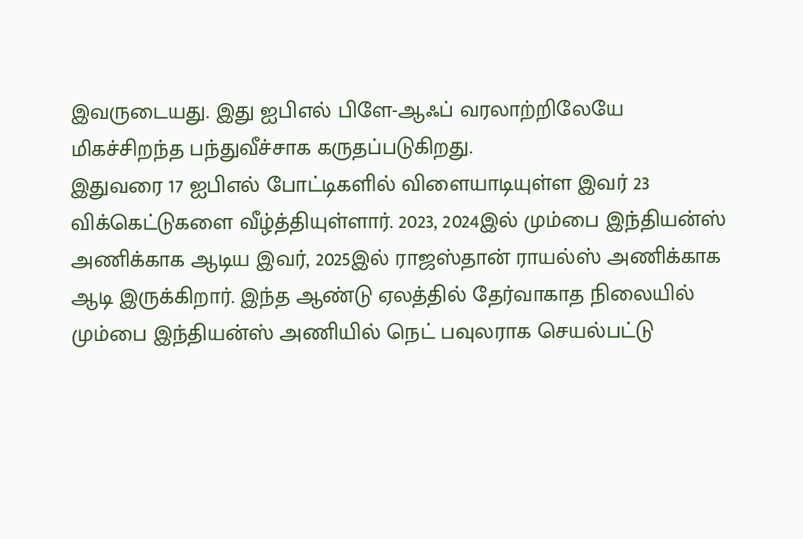இவருடையது. இது ஐபிஎல் பிளே-ஆஃப் வரலாற்றிலேயே மிகச்சிறந்த பந்துவீச்சாக கருதப்படுகிறது.
இதுவரை 17 ஐபிஎல் போட்டிகளில் விளையாடியுள்ள இவர் 23 விக்கெட்டுகளை வீழ்த்தியுள்ளார். 2023, 2024இல் மும்பை இந்தியன்ஸ் அணிக்காக ஆடிய இவர், 2025இல் ராஜஸ்தான் ராயல்ஸ் அணிக்காக ஆடி இருக்கிறார். இந்த ஆண்டு ஏலத்தில் தேர்வாகாத நிலையில் மும்பை இந்தியன்ஸ் அணியில் நெட் பவுலராக செயல்பட்டு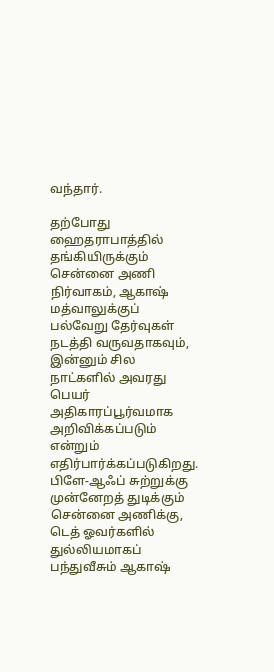வந்தார்.

தற்போது ஹைதராபாத்தில் தங்கியிருக்கும் சென்னை அணி நிர்வாகம், ஆகாஷ் மத்வாலுக்குப் பல்வேறு தேர்வுகள் நடத்தி வருவதாகவும், இன்னும் சில நாட்களில் அவரது பெயர் அதிகாரப்பூர்வமாக அறிவிக்கப்படும் என்றும் எதிர்பார்க்கப்படுகிறது. பிளே-ஆஃப் சுற்றுக்கு முன்னேறத் துடிக்கும் சென்னை அணிக்கு, டெத் ஓவர்களில் துல்லியமாகப் பந்துவீசும் ஆகாஷ்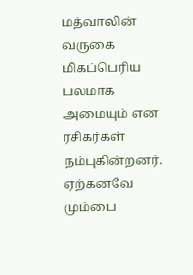மத்வாலின் வருகை மிகப்பெரிய பலமாக அமையும் என ரசிகர்கள் நம்புகின்றனர். ஏற்கனவே மும்பை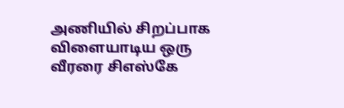அணியில் சிறப்பாக விளையாடிய ஒரு வீரரை சிஎஸ்கே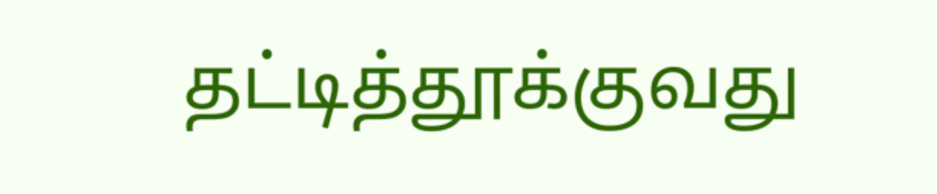தட்டித்தூக்குவது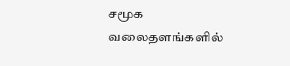சமூக வலைதளங்களில்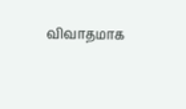விவாதமாக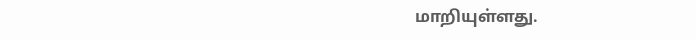மாறியுள்ளது.